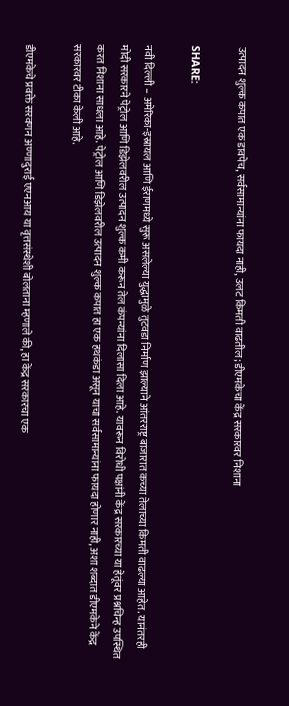उत्पादन शुल्क कपात एक डावपेच, सर्वसामान्यांना फायदा नाही, उलट किमती वाढतील; डीएमकेचा केंद्र सरकारवर निशाना

SHARE:

नवी दिल्ली – अमेरिका-इस्रायल आणि ईराणमध्ये सुरू असलेल्या युद्धामुळे तुटवडा निर्माण झाल्याने आंतरराष्ट्र बाजारात कच्या तेलाच्या किमती वाढल्या आहेत. यानंतरही मोदी सरकारने पेट्रोल आणि डिझेलवरील उत्पादन शुल्क कमी करून तेल कंपन्यांना दिलासा दिला आहे. यावरून विरोधी पक्षांनी केंद्र सरकारच्या या हेतूंवर प्रश्नचिन्ह उपस्थित करत निशाना साधला आहे. पेट्रोल आणि डिझेलवरील उत्पादन शुल्क कपात हा एक हथकंडा असून याचा सर्वसामान्यांना फायदा होणार नाही, अशा शब्दात डीएमकेने केंद्र सरकारवर टीका केली आहे.

डीएमकेचे प्रवक्ते सरवणन अण्णादुराई एएनआय या वृत्तसंस्थेशी बोलताना म्हणाले की, हा केंद्र सरकारचा एक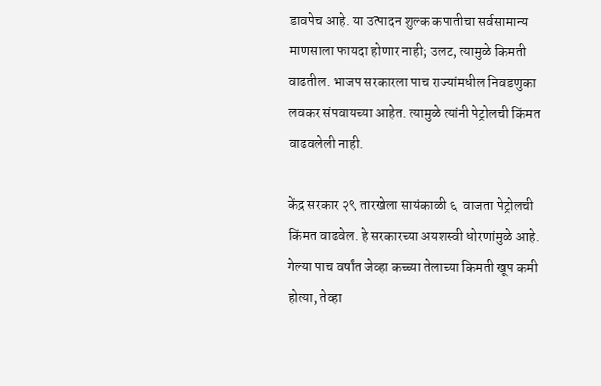डावपेच आहे. या उत्पादन शुल्क कपातीचा सर्वसामान्य माणसाला फायदा होणार नाही; उलट, त्यामुळे किमती वाढतील. भाजप सरकारला पाच राज्यांमधील निवडणुका लवकर संपवायच्या आहेत. त्यामुळे त्यांनी पेट्रोलची किंमत वाढवलेली नाही.

केंद्र सरकार २९ तारखेला सायंकाळी ६  वाजता पेट्रोलची किंमत वाढवेल. हे सरकारच्या अयशस्वी धोरणांमुळे आहे. गेल्या पाच वर्षांत जेव्हा कच्च्या तेलाच्या किमती खूप कमी होत्या, तेव्हा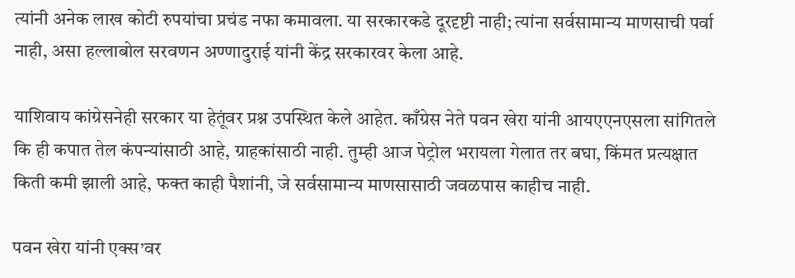त्यांनी अनेक लाख कोटी रुपयांचा प्रचंड नफा कमावला. या सरकारकडे दूरदृष्टी नाही; त्यांना सर्वसामान्य माणसाची पर्वा नाही, असा हल्लाबोल सरवणन अण्णादुराई यांनी केंद्र सरकारवर केला आहे.

याशिवाय कांग्रेसनेही सरकार या हेतूंवर प्रश्न उपस्थित केले आहेत. काँग्रेस नेते पवन खेरा यांनी आयएएनएसला सांगितले कि ही कपात तेल कंपन्यांसाठी आहे, ग्राहकांसाठी नाही. तुम्ही आज पेट्रोल भरायला गेलात तर बघा, किंमत प्रत्यक्षात किती कमी झाली आहे, फक्त काही पैशांनी, जे सर्वसामान्य माणसासाठी जवळपास काहीच नाही.

पवन खेरा यांनी एक्स’वर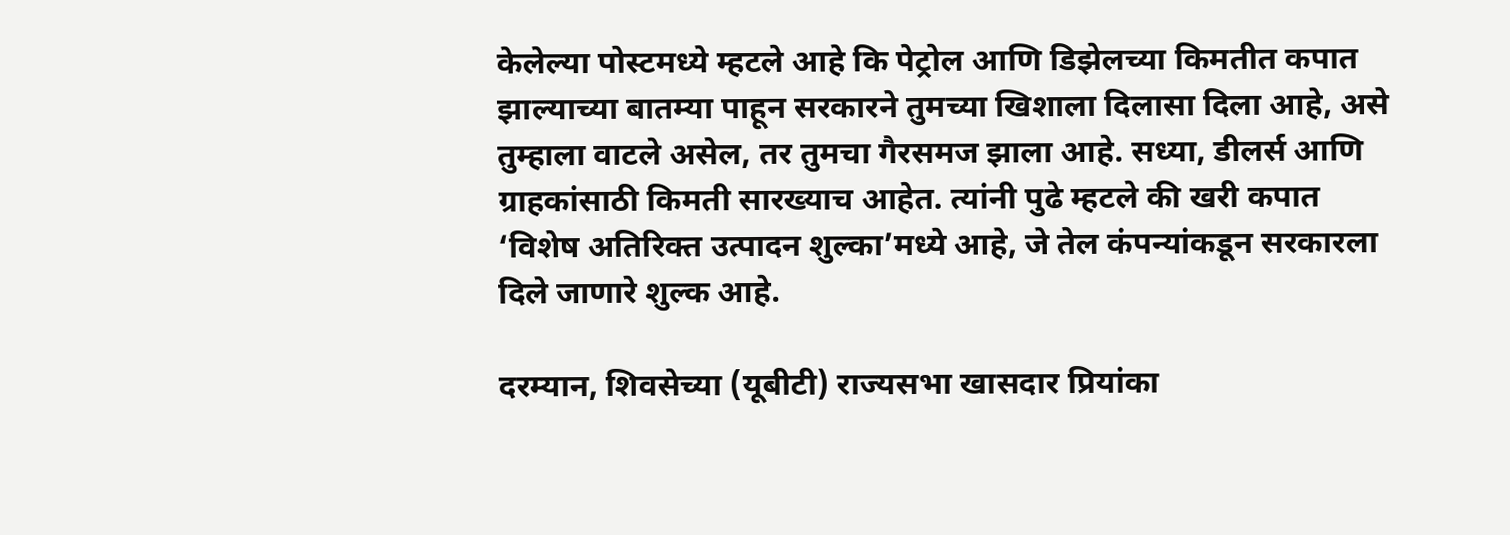केलेल्या पोस्टमध्ये म्हटले आहे कि पेट्रोल आणि डिझेलच्या किमतीत कपात झाल्याच्या बातम्या पाहून सरकारने तुमच्या खिशाला दिलासा दिला आहे, असे तुम्हाला वाटले असेल, तर तुमचा गैरसमज झाला आहे. सध्या, डीलर्स आणि ग्राहकांसाठी किमती सारख्याच आहेत. त्यांनी पुढे म्हटले की खरी कपात ‘विशेष अतिरिक्त उत्पादन शुल्का’मध्ये आहे, जे तेल कंपन्यांकडून सरकारला दिले जाणारे शुल्क आहे.

दरम्यान, शिवसेच्या (यूबीटी) राज्यसभा खासदार प्रियांका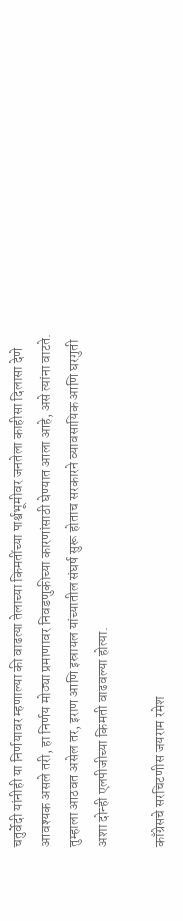चतुर्वेदी यांनीही या निर्णयावर म्हणाल्या की वाढत्या तेलाच्या किमतींच्या पार्श्वभूमीवर जनतेला काहीसा दिलासा देणे आवश्यक असले तरी, हा निर्णय मोठ्या प्रमाणावर निवडणुकीच्या कारणांसाठी घेण्यात आला आहे, असे त्यांना वाटते. तुम्हाला आठवत असेल तर, इराण आणि इस्रायल यांच्यातील संघर्ष सुरू होताच सरकारने व्यावसायिक आणि घरगुती अशा दोन्ही एलपीजीच्या किमती वाढवल्या होत्या.

काँग्रेसचे सरचिटणीस जयराम रमेश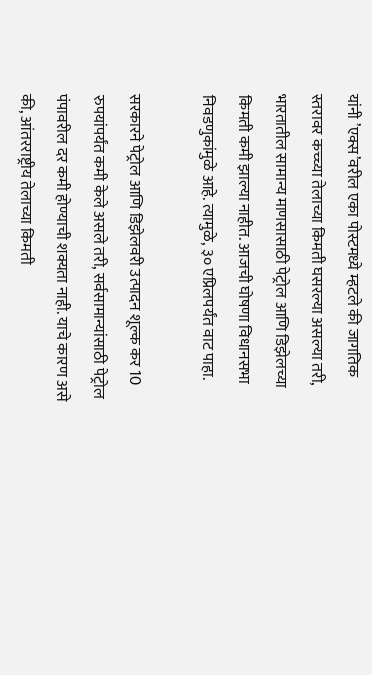यांनी ’एक्स’वरील एका पोस्टमध्ये म्हटले की जागतिक स्तरावर कच्च्या तेलाच्या किमती घसरल्या असल्या तरी, भारतातील सामान्य माणसासाठी पेट्रोल आणि डिझेलच्या किमती कमी झाल्या नाहीत. आजची घोषणा विधानसभा निवडणुकांमुळे आहे. त्यामुळे, ३० एप्रिलपर्यंत वाट पाहा.

सरकारने पेट्रोल आणि डिझेलवरी उत्पादन शूल्क कर 10 रुपयांपर्यंत कमी केले असले तरी, सर्वसामान्यांसाठी पेट्रोल पंपावरील दर कमी होण्याची शक्यता नाही. याचे कारण असे की, आंतरराष्ट्रीय तेलाच्या किमती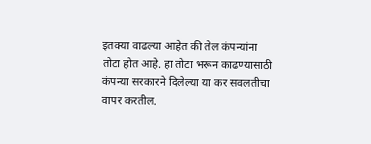इतक्या वाढल्या आहेत की तेल कंपन्यांना तोटा होत आहे. हा तोटा भरून काढण्यासाठी कंपन्या सरकारने दिलेल्या या कर सवलतीचा वापर करतील.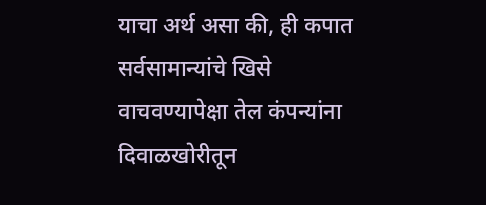याचा अर्थ असा की, ही कपात सर्वसामान्यांचे खिसे वाचवण्यापेक्षा तेल कंपन्यांना दिवाळखोरीतून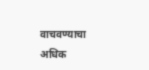वाचवण्याचा अधिक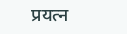प्रयत्न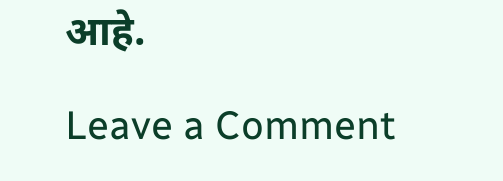आहे.

Leave a Comment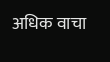अधिक वाचा